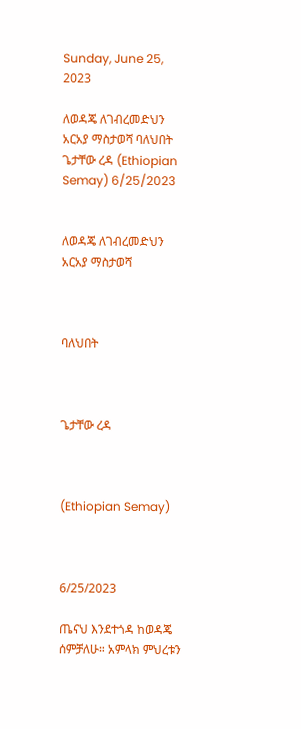Sunday, June 25, 2023

ለወዳጄ ለገብረመድህን አርአያ ማስታወሻ ባለህበት ጌታቸው ረዳ (Ethiopian Semay) 6/25/2023


ለወዳጄ ለገብረመድህን አርአያ ማስታወሻ



ባለህበት



ጌታቸው ረዳ



(Ethiopian Semay)



6/25/2023

ጤናህ እንደተጎዳ ከወዳጄ ሰምቻለሁ። አምላክ ምህረቱን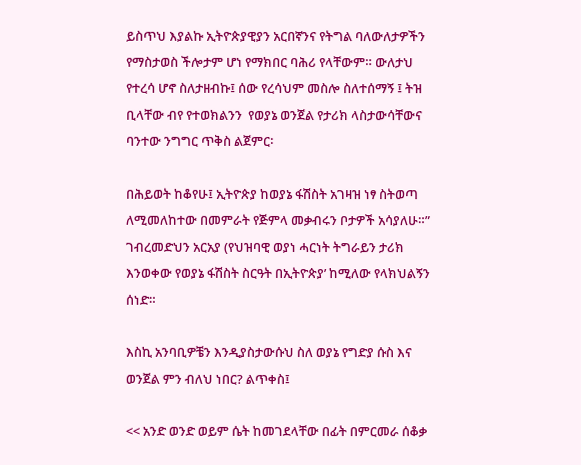ይስጥህ እያልኩ ኢትዮጵያዊያን አርበኛንና የትግል ባለውለታዎችን የማስታወስ ችሎታም ሆነ የማክበር ባሕሪ የላቸውም። ውለታህ የተረሳ ሆኖ ስለታዘብኩ፤ ሰው የረሳህም መስሎ ስለተሰማኝ ፤ ትዝ ቢላቸው ብየ የተወክልንን  የወያኔ ወንጀል የታሪክ ላስታውሳቸውና ባንተው ንግግር ጥቅስ ልጀምር፡

በሕይወት ከቆየሁ፤ ኢትዮጵያ ከወያኔ ፋሽስት አገዛዝ ነፃ ስትወጣ ለሚመለከተው በመምራት የጅምላ መቃብሩን ቦታዎች አሳያለሁ።” ገብረመድህን አርአያ (የህዝባዊ ወያነ ሓርነት ትግራይን ታሪክ እንወቀው የወያኔ ፋሽስት ስርዓት በኢትዮጵያ’ ከሚለው የላክህልኝን ሰነድ።

እስኪ አንባቢዎቼን እንዲያስታውሱህ ስለ ወያኔ የግድያ ሱስ እና ወንጀል ምን ብለህ ነበር? ልጥቀስ፤

<< አንድ ወንድ ወይም ሴት ከመገደላቸው በፊት በምርመራ ሰቆቃ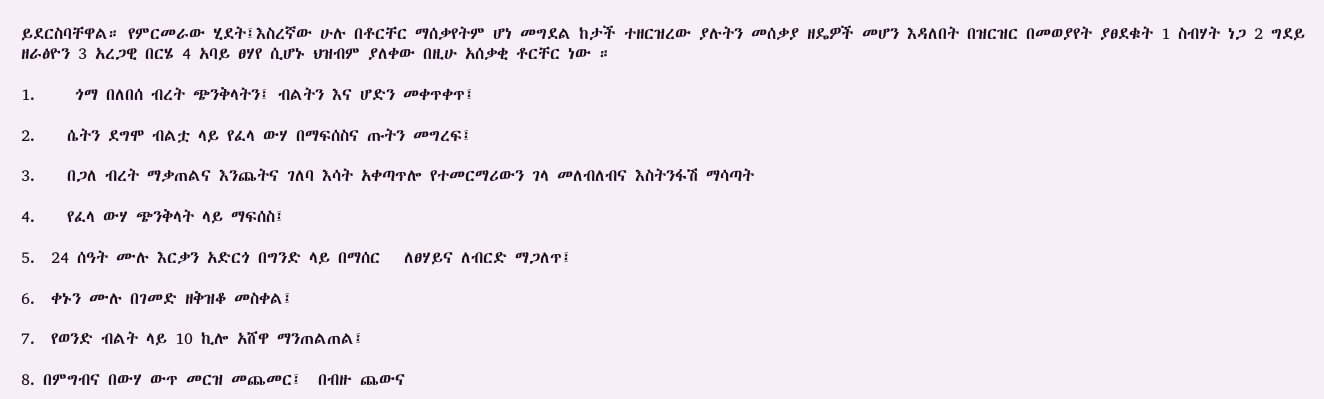ይደርስባቸዋል። የምርመራው ሂደት፤እስረኛው ሁሉ በቶርቸር ማሰቃየትም ሆነ መግደል ከታች ተዘርዝረው ያሉትን መሰቃያ ዘዴዎች መሆን እዳለበት በዝርዝር በመወያየት ያፀደቁት 1 ስብሃት ነጋ 2 ግደይ ዘራፅዮን 3 አረጋዊ በርሄ 4 አባይ ፀሃየ ሲሆኑ ህዝብም ያለቀው በዚሁ አሰቃቂ ቶርቸር ነው ።

1.     ጎማ በለበሰ ብረት ጭንቅላትን፤ ብልትን እና ሆድን መቀጥቀጥ፤

2.    ሴትን ደግሞ ብልቷ ላይ የፈላ ውሃ በማፍሰስና ጡትን መግረፍ፤

3.    በጋለ ብረት ማቃጠልና እንጨትና ገለባ እሳት አቀጣጥሎ የተመርማሪውን ገላ መለብለብና እስትንፋሽ ማሳጣት

4.    የፈላ ውሃ ጭንቅላት ላይ ማፍሰስ፤

5.  24 ሰዓት ሙሉ እርቃን አድርጎ በግንድ ላይ በማሰር   ለፀሃይና ለብርድ ማጋለጥ፤

6.  ቀኑን ሙሉ በገመድ ዘቅዝቆ መስቀል፤

7.  የወንድ ብልት ላይ 10 ኪሎ አሸዋ ማንጠልጠል፤

8. በምግብና በውሃ ውጥ መርዝ መጨመር፤  በብዙ ጨውና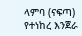ላምባ (ናፍጣ) የተነከረ እንጀራ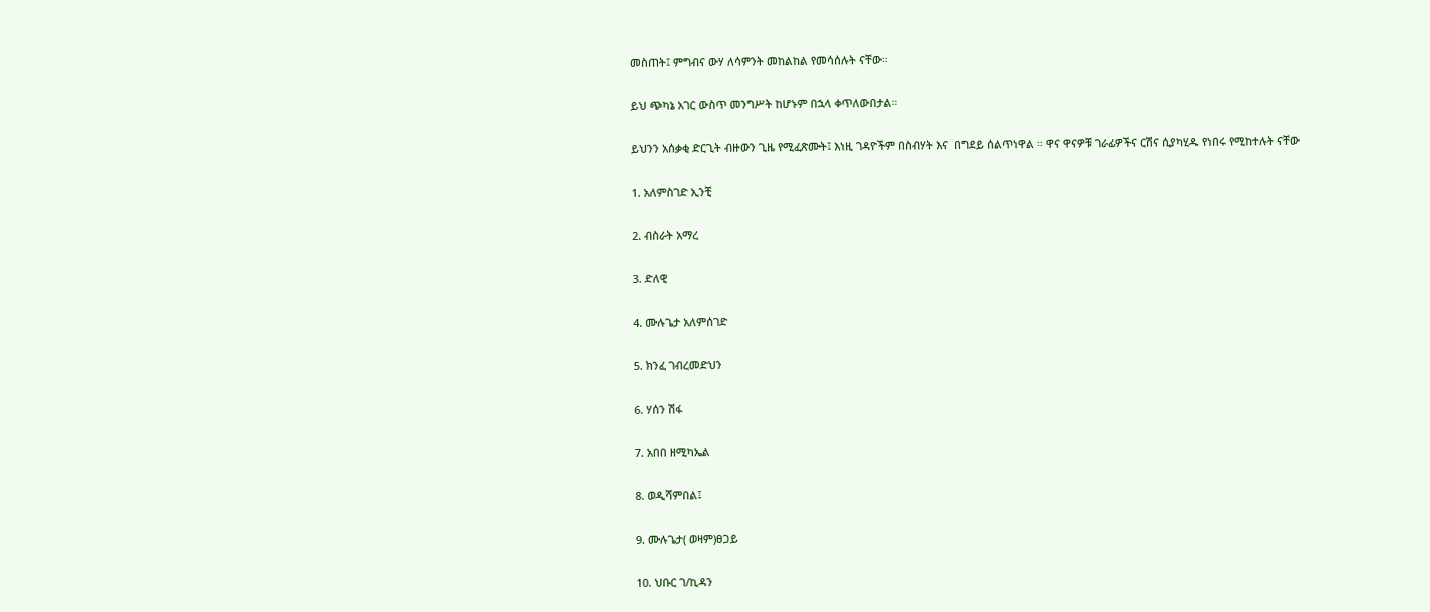መስጠት፤ ምግብና ውሃ ለሳምንት መከልከል የመሳሰሉት ናቸው።

ይህ ጭካኔ አገር ውስጥ መንግሥት ከሆኑም በኋላ ቀጥለውበታል።

ይህንን አሰቃቂ ድርጊት ብዙውን ጊዜ የሚፈጽሙት፤ እነዚ ገዳዮችም በስብሃት እና  በግደይ ሰልጥነዋል ። ዋና ዋናዎቹ ገራፊዎችና ርሽና ሲያካሂዱ የነበሩ የሚከተሉት ናቸው

1. አለምስገድ ኢንቺ

2. ብስራት አማረ

3. ድለዊ

4. ሙሉጌታ አለምሰገድ

5. ክንፈ ገብረመድህን

6. ሃሰን ሽፋ

7. አበበ ዘሚካኤል

8. ወዲሻምበል፤

9. ሙሉጌታ( ወዛም)ፀጋይ

10. ህቡር ገ/ኪዳን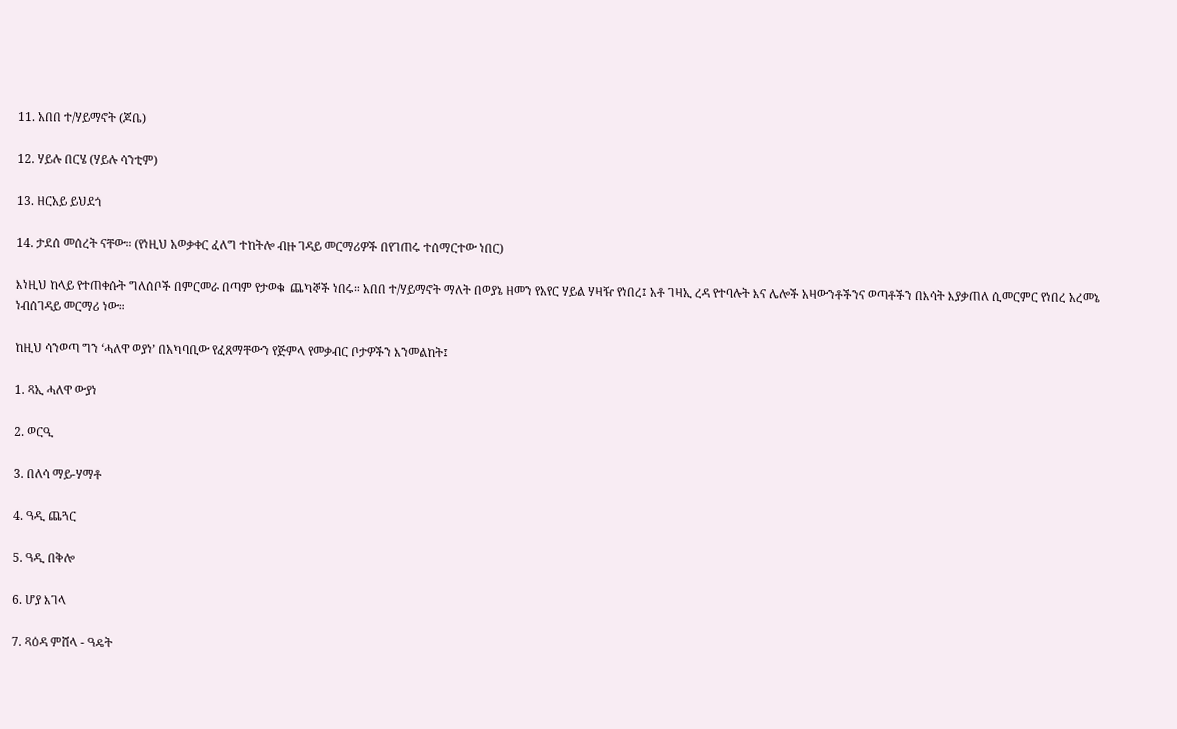11. አበበ ተ/ሃይማኖት (ጆቤ)

12. ሃይሉ በርሄ (ሃይሉ ሳንቲም)

13. ዘርአይ ይህደጎ

14. ታደሰ መሰረት ናቸው። (የነዚህ አወቃቀር ፈለግ ተከትሎ ብዙ ገዳይ መርማሪዎች በየገጠሩ ተሰማርተው ነበር)

እነዚህ ከላይ የተጠቀሱት ግለሰቦች በምርመራ በጣም የታወቁ  ጨካኞች ነበሩ። አበበ ተ/ሃይማኖት ማለት በወያኔ ዘመን የአየር ሃይል ሃዛዥ የነበረ፤ አቶ ገዛኢ ረዳ የተባሉት እና ሌሎች አዛውንቶችንና ወጣቶችን በእሳት እያቃጠለ ሲመርምር የነበረ አረመኔ ነብሰገዳይ መርማሪ ነው።

ከዚህ ሳንወጣ ግን ‘ሓለዋ ወያነ’ በአካባቢው የፈጸማቸውን የጅምላ የመቃብር ቦታዎችን እንመልከት፤

1. ጻኢ ሓለዋ ውያነ

2. ወርዒ

3. በለሳ ማይ-ሃማቶ

4. ዓዲ ጨጓር

5. ዓዲ በቅሎ

6. ሆያ እገላ

7. ጻዕዳ ምሸላ - ዓዴት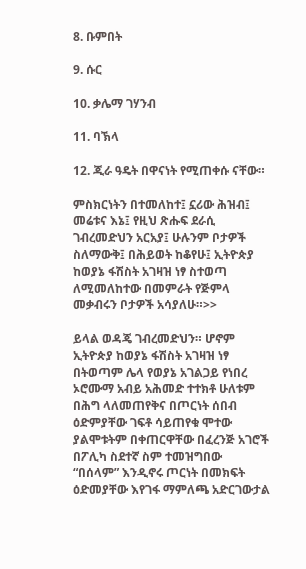8. ቡምበት

9. ሱር

10. ቃሌማ ገሃንብ

11. ባኽላ

12. ጂራ ዓዴት በዋናነት የሚጠቀሱ ናቸው።

ምስክርነትን በተመለከተ፤ ኗሪው ሕዝብ፤ መሬቱና እኔ፤ የዚህ ጽሑፍ ደራሲ ገብረመድህን አርአያ፤ ሁሉንም ቦታዎች ስለማውቅ፤ በሕይወት ከቆየሁ፤ ኢትዮጵያ ከወያኔ ፋሽስት አገዛዝ ነፃ ስተወጣ ለሚመለከተው በመምራት የጅምላ መቃብሩን ቦታዎች አሳያለሁ።>>

ይላል ወዳጄ ገብረመድህን። ሆኖም ኢትዮጵያ ከወያኔ ፋሽስት አገዛዝ ነፃ በትወጣም ሌላ የወያኔ አገልጋይ የነበረ ኦሮሙማ አብይ አሕመድ ተተክቶ ሁለቱም በሕግ ላለመጠየቅና በጦርነት ሰበብ ዕድምያቸው ገፍቶ ሳይጠየቁ ሞተው ያልሞቱትም በቀጠርዋቸው በፈረንጅ አገሮች በፖሊካ ስደተኛ ስም ተመዝግበው “በሰላም” እንዲኖሩ ጦርነት በመክፍት ዕድመያቸው እየገፋ ማምለጫ አድርገውታል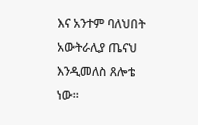እና አንተም ባለህበት አውትራሊያ ጤናህ እንዲመለስ ጸሎቴ ነው።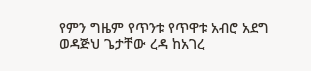የምን ግዜም የጥንቱ የጥዋቱ አብሮ አደግ ወዳጅህ ጌታቸው ረዳ ከአገረ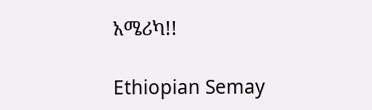አሜሪካ!!

Ethiopian Semay